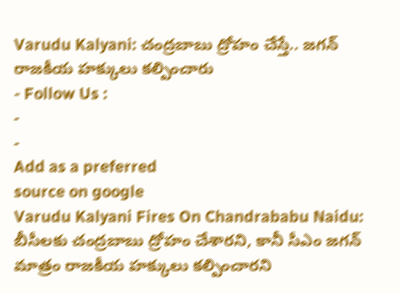Varudu Kalyani: చంద్రబాబు ద్రోహం చేస్తే.. జగన్ రాజకీయ హక్కులు కల్పించారు
- Follow Us :
-
-
Add as a preferred
source on google
Varudu Kalyani Fires On Chandrababu Naidu: బీసీలకు చంద్రబాబు ద్రోహం చేశారని, కానీ సీఎం జగన్ మాత్రం రాజకీయ హక్కులు కల్పించారని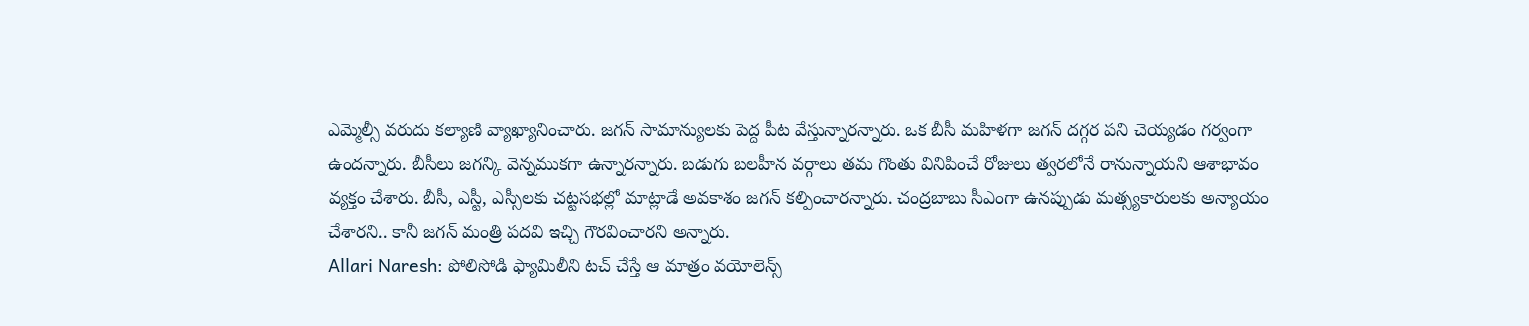ఎమ్మెల్సీ వరుదు కల్యాణి వ్యాఖ్యానించారు. జగన్ సామాన్యులకు పెద్ద పీట వేస్తున్నారన్నారు. ఒక బీసీ మహిళగా జగన్ దగ్గర పని చెయ్యడం గర్వంగా ఉందన్నారు. బీసీలు జగన్కి వెన్నముకగా ఉన్నారన్నారు. బడుగు బలహీన వర్గాలు తమ గొంతు వినిపించే రోజులు త్వరలోనే రానున్నాయని ఆశాభావం వ్యక్తం చేశారు. బీసీ, ఎస్టీ, ఎస్సీలకు చట్టసభల్లో మాట్లాడే అవకాశం జగన్ కల్పించారన్నారు. చంద్రబాబు సీఎంగా ఉనప్పుడు మత్స్యకారులకు అన్యాయం చేశారని.. కానీ జగన్ మంత్రి పదవి ఇచ్చి గౌరవించారని అన్నారు.
Allari Naresh: పోలిసోడి ఫ్యామిలీని టచ్ చేస్తే ఆ మాత్రం వయోలెన్స్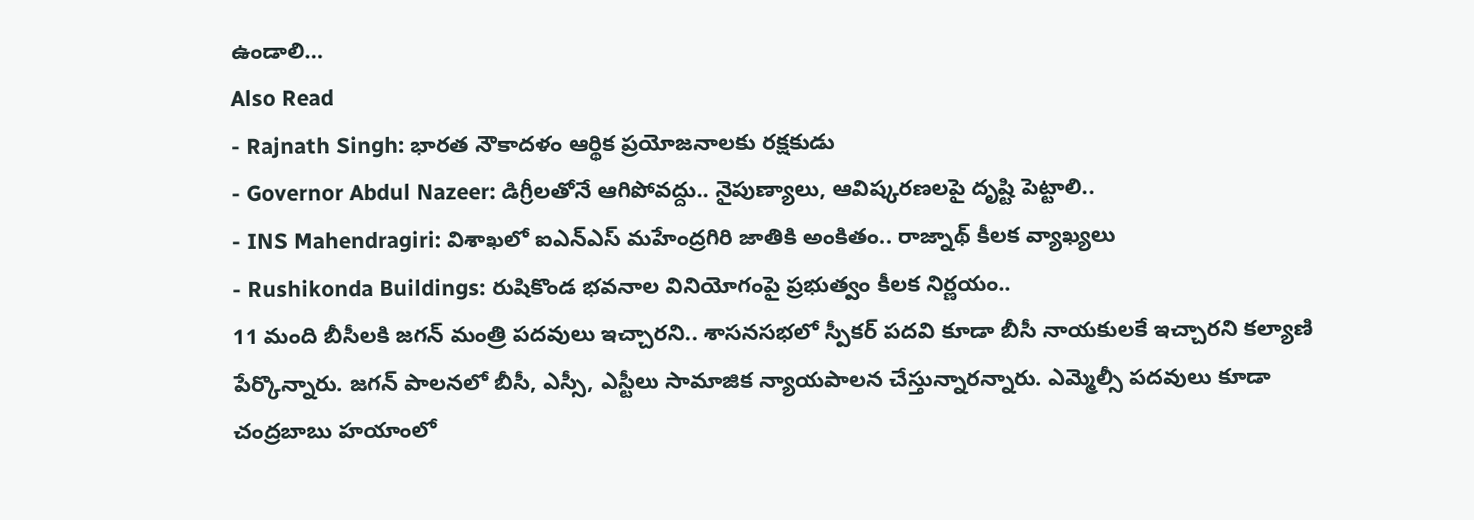ఉండాలి…
Also Read
- Rajnath Singh: భారత నౌకాదళం ఆర్థిక ప్రయోజనాలకు రక్షకుడు
- Governor Abdul Nazeer: డిగ్రీలతోనే ఆగిపోవద్దు.. నైపుణ్యాలు, ఆవిష్కరణలపై దృష్టి పెట్టాలి..
- INS Mahendragiri: విశాఖలో ఐఎన్ఎస్ మహేంద్రగిరి జాతికి అంకితం.. రాజ్నాథ్ కీలక వ్యాఖ్యలు
- Rushikonda Buildings: రుషికొండ భవనాల వినియోగంపై ప్రభుత్వం కీలక నిర్ణయం..
11 మంది బీసీలకి జగన్ మంత్రి పదవులు ఇచ్చారని.. శాసనసభలో స్పీకర్ పదవి కూడా బీసీ నాయకులకే ఇచ్చారని కల్యాణి పేర్కొన్నారు. జగన్ పాలనలో బీసీ, ఎస్సీ, ఎస్టీలు సామాజిక న్యాయపాలన చేస్తున్నారన్నారు. ఎమ్మెల్సీ పదవులు కూడా చంద్రబాబు హయాంలో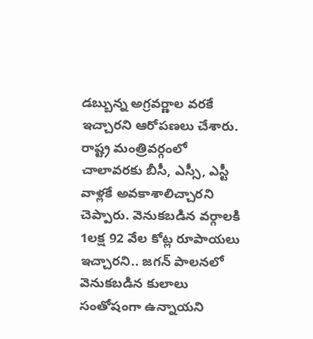డబ్బున్న అగ్రవర్ణాల వరకే ఇచ్చారని ఆరోపణలు చేశారు. రాష్ట్ర మంత్రివర్గంలో చాలావరకు బీసీ, ఎస్సీ, ఎస్టీ వాళ్లకే అవకాశాలిచ్చారని చెప్పారు. వెనుకబడిన వర్గాలకి 1లక్ష 92 వేల కోట్ల రూపాయలు ఇచ్చారని.. జగన్ పాలనలో వెనుకబడిన కులాలు సంతోషంగా ఉన్నాయని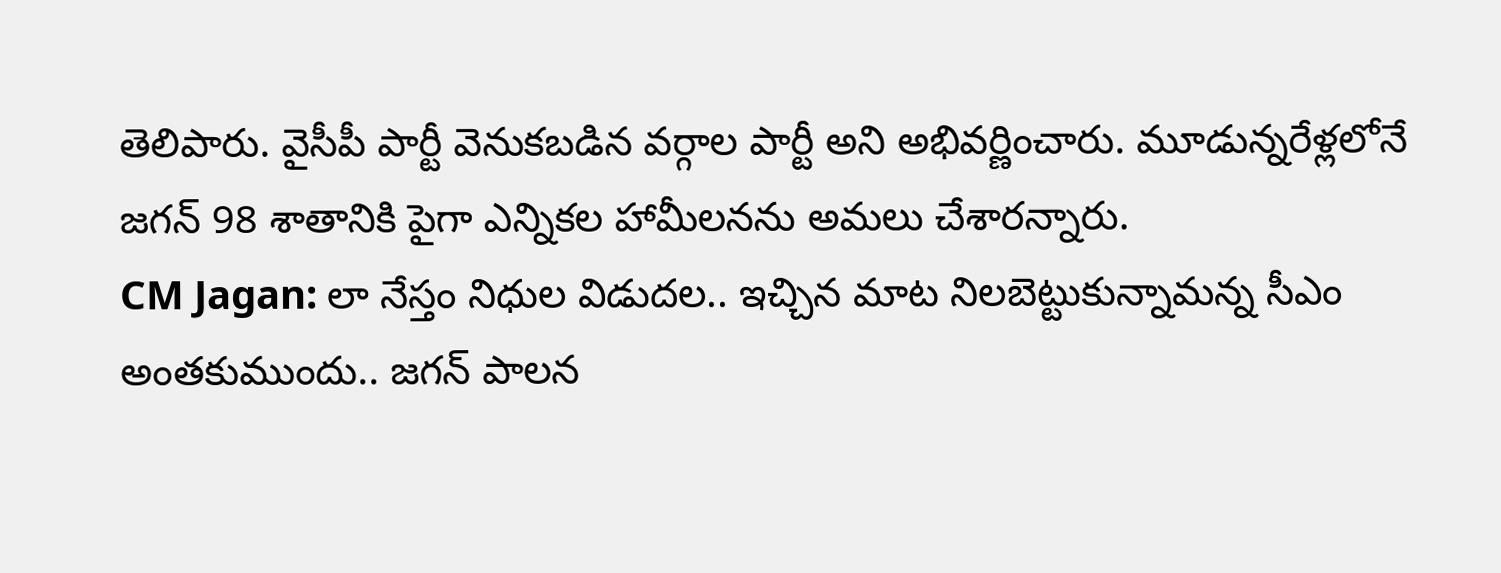తెలిపారు. వైసీపీ పార్టీ వెనుకబడిన వర్గాల పార్టీ అని అభివర్ణించారు. మూడున్నరేళ్లలోనే జగన్ 98 శాతానికి పైగా ఎన్నికల హామీలనను అమలు చేశారన్నారు.
CM Jagan: లా నేస్తం నిధుల విడుదల.. ఇచ్చిన మాట నిలబెట్టుకున్నామన్న సీఎం
అంతకుముందు.. జగన్ పాలన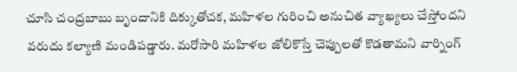చూసి చంద్రబాబు బృందానికి దిక్కుతోచక, మహిళల గురించి అనుచిత వ్యాఖ్యలు చేస్తోందని వరుదు కల్యాణి మండిపడ్డారు. మరోసారి మహిళల జోలికొస్తే చెప్పులతో కొడతామని వార్నింగ్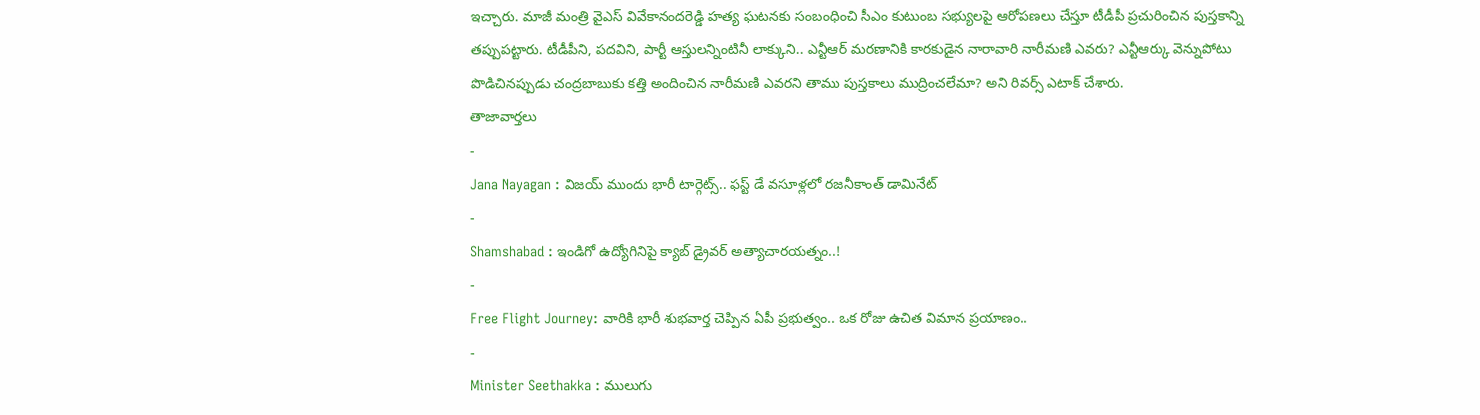ఇచ్చారు. మాజీ మంత్రి వైఎస్ వివేకానందరెడ్డి హత్య ఘటనకు సంబంధించి సీఎం కుటుంబ సభ్యులపై ఆరోపణలు చేస్తూ టీడీపీ ప్రచురించిన పుస్తకాన్ని తప్పుపట్టారు. టీడీపీని, పదవిని, పార్టీ ఆస్తులన్నింటినీ లాక్కుని.. ఎన్టీఆర్ మరణానికి కారకుడైన నారావారి నారీమణి ఎవరు? ఎన్టీఆర్కు వెన్నుపోటు పొడిచినప్పుడు చంద్రబాబుకు కత్తి అందించిన నారీమణి ఎవరని తాము పుస్తకాలు ముద్రించలేమా? అని రివర్స్ ఎటాక్ చేశారు.
తాజావార్తలు
-
Jana Nayagan : విజయ్ ముందు భారీ టార్గెట్స్.. ఫస్ట్ డే వసూళ్లలో రజనీకాంత్ డామినేట్
-
Shamshabad : ఇండిగో ఉద్యోగినిపై క్యాబ్ డ్రైవర్ అత్యాచారయత్నం..!
-
Free Flight Journey: వారికి భారీ శుభవార్త చెప్పిన ఏపీ ప్రభుత్వం.. ఒక రోజు ఉచిత విమాన ప్రయాణం..
-
Minister Seethakka : ములుగు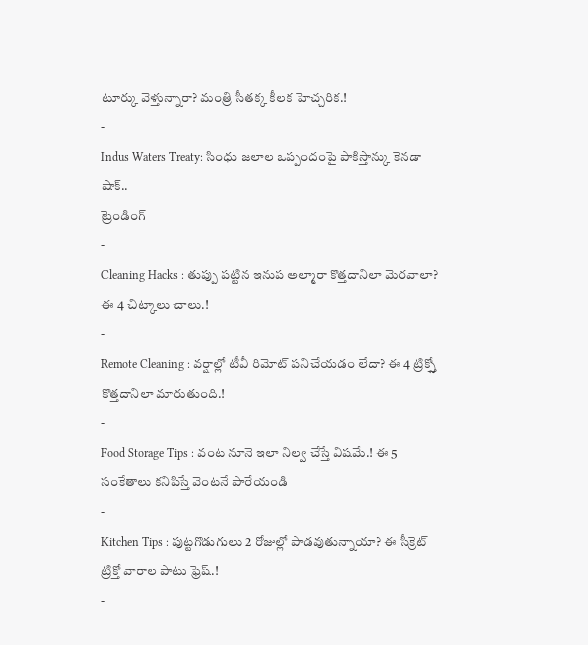టూర్కు వెళ్తున్నారా? మంత్రి సీతక్క కీలక హెచ్చరిక.!
-
Indus Waters Treaty: సింధు జలాల ఒప్పందంపై పాకిస్తాన్కు కెనడా షాక్..
ట్రెండింగ్
-
Cleaning Hacks : తుప్పు పట్టిన ఇనుప అల్మారా కొత్తదానిలా మెరవాలా? ఈ 4 చిట్కాలు చాలు.!
-
Remote Cleaning : వర్షాల్లో టీవీ రిమోట్ పనిచేయడం లేదా? ఈ 4 ట్రిక్స్తో కొత్తదానిలా మారుతుంది.!
-
Food Storage Tips : వంట నూనె ఇలా నిల్వ చేస్తే విషమే.! ఈ 5 సంకేతాలు కనిపిస్తే వెంటనే పారేయండి
-
Kitchen Tips : పుట్టగొడుగులు 2 రోజుల్లో పాడవుతున్నాయా? ఈ సీక్రెట్ ట్రిక్తో వారాల పాటు ఫ్రెష్.!
-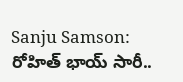Sanju Samson: రోహిత్ భాయ్ సారీ..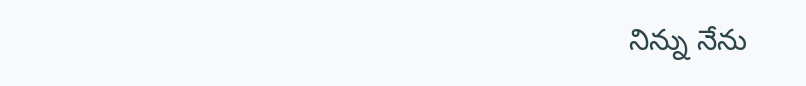నిన్ను నేను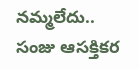నమ్మలేదు.. సంజు ఆసక్తికర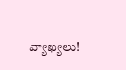వ్యాఖ్యలు!